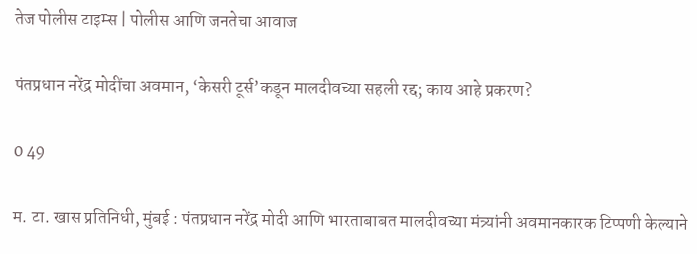तेज पोलीस टाइम्स | पोलीस आणि जनतेचा आवाज

पंतप्रधान नरेंद्र मोदींचा अवमान, ‘केसरी टूर्स’कडून मालदीवच्या सहली रद्द; काय आहे प्रकरण?

0 49

म. टा. खास प्रतिनिधी, मुंबई : पंतप्रधान नरेंद्र मोदी आणि भारताबाबत मालदीवच्या मंत्र्यांनी अवमानकारक टिप्पणी केल्याने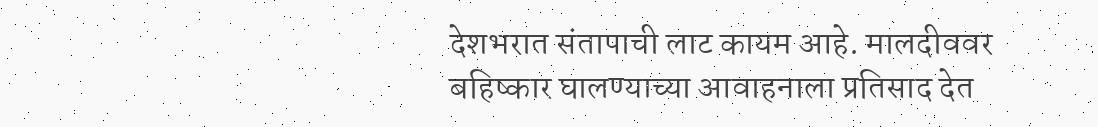देशभरात संतापाची लाट कायम आहे. मालदीववर बहिष्कार घालण्याच्या आवाहनाला प्रतिसाद देत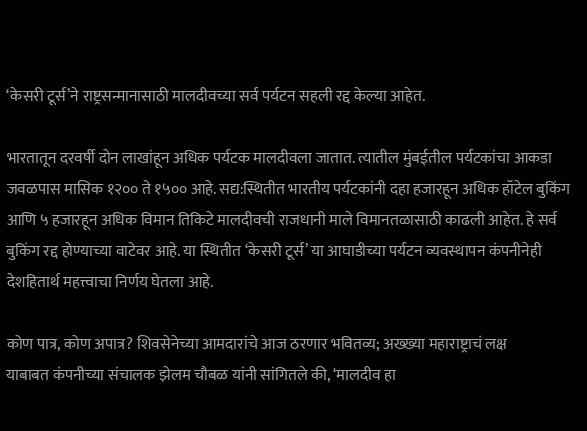‘केसरी टूर्स’ने राष्ट्रसन्मानासाठी मालदीवच्या सर्व पर्यटन सहली रद्द केल्या आहेत.

भारतातून दरवर्षी दोन लाखांहून अधिक पर्यटक मालदीवला जातात. त्यातील मुंबईतील पर्यटकांचा आकडा जवळपास मासिक १२०० ते १५०० आहे. सद्य:स्थितीत भारतीय पर्यटकांनी दहा हजारहून अधिक हॉटेल बुकिंग आणि ५ हजारहून अधिक विमान तिकिटे मालदीवची राजधानी माले विमानतळासाठी काढली आहेत. हे सर्व बुकिंग रद्द होण्याच्या वाटेवर आहे. या स्थितीत ‘केसरी टूर्स’ या आघाडीच्या पर्यटन व्यवस्थापन कंपनीनेही देशहितार्थ महत्त्वाचा निर्णय घेतला आहे.

कोण पात्र, कोण अपात्र? शिवसेनेच्या आमदारांचे आज ठरणार भवितव्य; अख्ख्या महाराष्ट्राचं लक्ष
याबाबत कंपनीच्या संचालक झेलम चौबळ यांनी सांगितले की, ‘मालदीव हा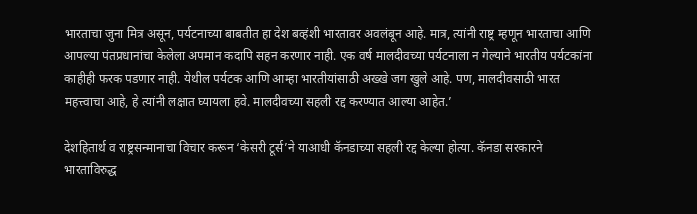भारताचा जुना मित्र असून, पर्यटनाच्या बाबतीत हा देश बव्हंशी भारतावर अवलंबून आहे. मात्र, त्यांनी राष्ट्र म्हणून भारताचा आणि आपल्या पंतप्रधानांचा केलेला अपमान कदापि सहन करणार नाही. एक वर्ष मालदीवच्या पर्यटनाला न गेल्याने भारतीय पर्यटकांना काहीही फरक पडणार नाही. येथील पर्यटक आणि आम्हा भारतीयांसाठी अख्खे जग खुले आहे. पण, मालदीवसाठी भारत महत्त्वाचा आहे, हे त्यांनी लक्षात घ्यायला हवे. मालदीवच्या सहली रद्द करण्यात आल्या आहेत.’

देशहितार्थ व राष्ट्रसन्मानाचा विचार करून ‘केसरी टूर्स’ने याआधी कॅनडाच्या सहली रद्द केल्या होत्या. कॅनडा सरकारने भारताविरुद्ध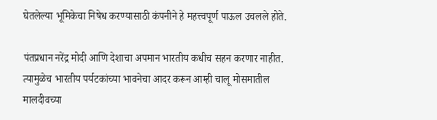घेतलेल्या भूमिकेचा निषेध करण्यासाठी कंपनीने हे महत्त्वपूर्ण पाऊल उचलले होते.

पंतप्रधान नरेंद्र मोदी आणि देशाचा अपमान भारतीय कधीच सहन करणार नाहीत. त्यामुळेच भारतीय पर्यटकांच्या भावनेचा आदर करून आम्ही चालू मोसमातील मालदीवच्या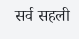सर्व सहली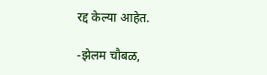रद्द केल्या आहेत.

-झेलम चौबळ,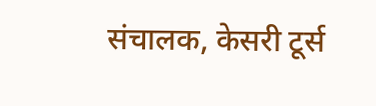संचालक, केसरी टूर्स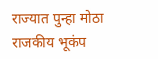राज्यात पुन्हा मोठा राजकीय भूकंप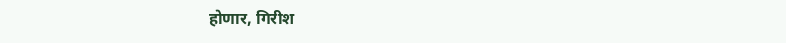होणार, गिरीश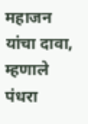महाजन यांचा दावा, म्हणाले पंधरा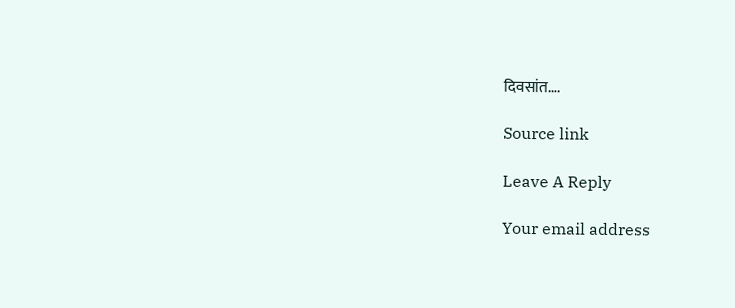दिवसांत….

Source link

Leave A Reply

Your email address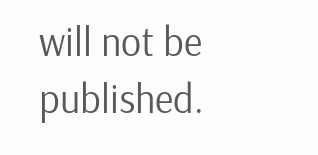will not be published.